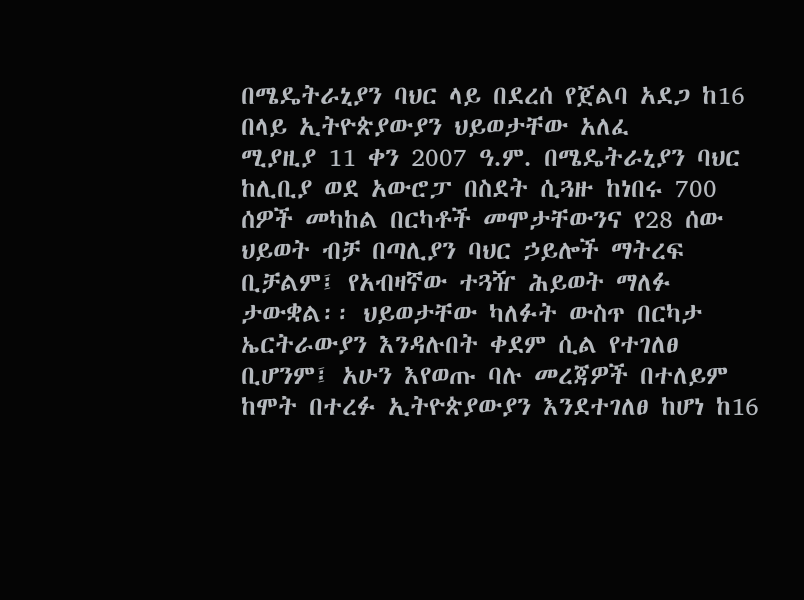በሜዴትራኒያን ባህር ላይ በደረሰ የጀልባ አደጋ ከ16 በላይ ኢትዮጵያውያን ህይወታቸው አለፈ
ሚያዚያ 11 ቀን 2007 ዓ.ም. በሜዴትራኒያን ባህር ከሊቢያ ወደ አውሮፓ በስደት ሲጓዙ ከነበሩ 700 ሰዎች መካከል በርካቶች መሞታቸውንና የ28 ሰው ህይወት ብቻ በጣሊያን ባህር ኃይሎች ማትረፍ ቢቻልም፤ የአብዛኛው ተጓዥ ሕይወት ማለፉ ታውቋል፡፡ ህይወታቸው ካለፉት ውስጥ በርካታ ኤርትራውያን እንዳሉበት ቀደም ሲል የተገለፀ ቢሆንም፤ አሁን እየወጡ ባሉ መረጃዎች በተለይም ከሞት በተረፉ ኢትዮጵያውያን እንደተገለፀ ከሆነ ከ16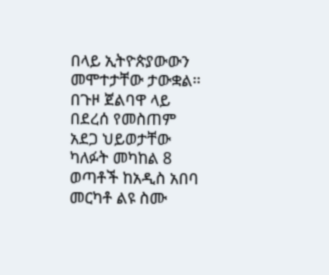በላይ ኢትዮጵያውውን መሞተታቸው ታውቋል፡፡ በጉዞ ጀልባዋ ላይ በደረሰ የመስጠም አደጋ ህይወታቸው ካለፉት መካከል 8 ወጣቶች ከአዲስ አበባ መርካቶ ልዩ ስሙ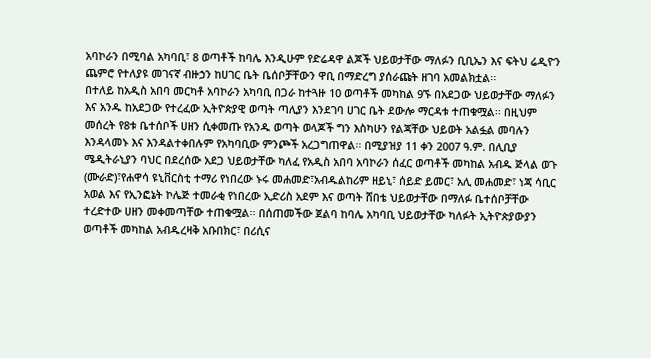አባኮራን በሚባል አካባቢ፣ 8 ወጣቶች ከባሌ እንዲሁም የድሬዳዋ ልጆች ህይወታቸው ማለፉን ቢቢኤን እና ፍትህ ሬዲዮን ጨምሮ የተለያዩ መገናኛ ብዙኃን ከሀገር ቤት ቤሰቦቻቸውን ዋቢ በማድረግ ያሰራጩት ዘገባ አመልክቷል፡፡
በተለይ ከአዲስ አበባ መርካቶ አባኮራን አካባቢ በጋራ ከተጓዙ 10 ወጣቶች መካከል 9ኙ በአደጋው ህይወታቸው ማለፉን እና አንዱ ከአደጋው የተረፈው ኢትዮጵያዊ ወጣት ጣሊያን እንደገባ ሀገር ቤት ደውሎ ማርዳቱ ተጠቁሟል፡፡ በዚህም መሰረት የ8ቱ ቤተሰቦች ሀዘን ሲቀመጡ የአንዱ ወጣት ወላጆች ግን እስካሁን የልጃቸው ህይወት አልፏል መባሉን እንዳላመኑ እና እንዳልተቀበሉም የአካባቢው ምንጮች አረጋግጠዋል፡፡ በሚያዝያ 11 ቀን 2007 ዓ.ም. በሊቢያ ሜዲትራኒያን ባህር በደረሰው አደጋ ህይወታቸው ካለፈ የአዲስ አበባ አባኮራን ሰፈር ወጣቶች መካከል አብዱ ጅላል ወጉ (ሙራድ)፣የሐዋሳ ዩኒቨርስቲ ተማሪ የነበረው ኑሩ መሐመድ፣አብዱልከሪም ዘይኒ፣ ሰይድ ይመር፣ አሊ መሐመድ፣ ነጃ ሳቢር አወል እና የኢንፎኔት ኮሌጅ ተመራቂ የነበረው ኢድሪስ አደም እና ወጣት ሸበቴ ህይወታቸው በማለፉ ቤተሰቦቻቸው ተረድተው ሀዘን መቀመጣቸው ተጠቁሟል፡፡ በሰጠመችው ጀልባ ከባሌ አካባቢ ህይወታቸው ካለፉት ኢትዮጵያውያን ወጣቶች መካከል አብዱረዛቅ አቡበክር፣ በሪሲና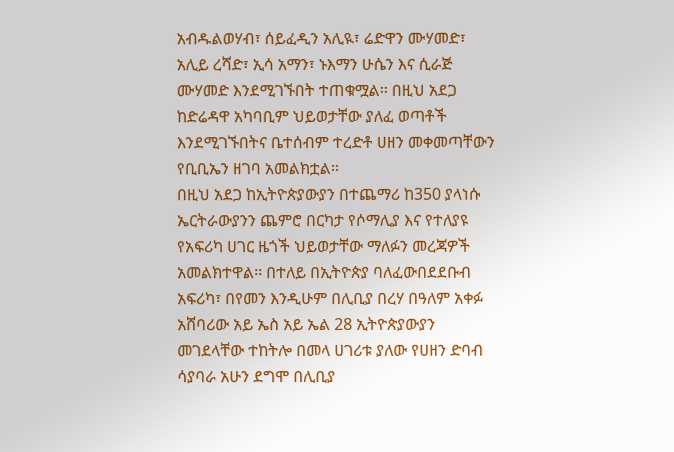አብዱልወሃብ፣ ሰይፈዲን አሊዪ፣ ሬድዋን ሙሃመድ፣ አሊይ ረሻድ፣ ኢሳ አማን፣ ኑእማን ሁሴን እና ሲራጅ ሙሃመድ እንደሚገኙበት ተጠቁሟል፡፡ በዚህ አደጋ ከድሬዳዋ አካባቢም ህይወታቸው ያለፈ ወጣቶች እንደሚገኙበትና ቤተሰብም ተረድቶ ሀዘን መቀመጣቸውን የቢቢኤን ዘገባ አመልክቷል፡፡
በዚህ አደጋ ከኢትዮጵያውያን በተጨማሪ ከ350 ያላነሱ ኤርትራውያንን ጨምሮ በርካታ የሶማሊያ እና የተለያዩ የአፍሪካ ሀገር ዜጎች ህይወታቸው ማለፉን መረጃዎች አመልክተዋል፡፡ በተለይ በኢትዮጵያ ባለፈውበደደቡብ አፍሪካ፣ በየመን እንዲሁም በሊቢያ በረሃ በዓለም አቀፉ አሸባሪው አይ ኤስ አይ ኤል 28 ኢትዮጵያውያን መገደላቸው ተከትሎ በመላ ሀገሪቱ ያለው የሀዘን ድባብ ሳያባራ አሁን ደግሞ በሊቢያ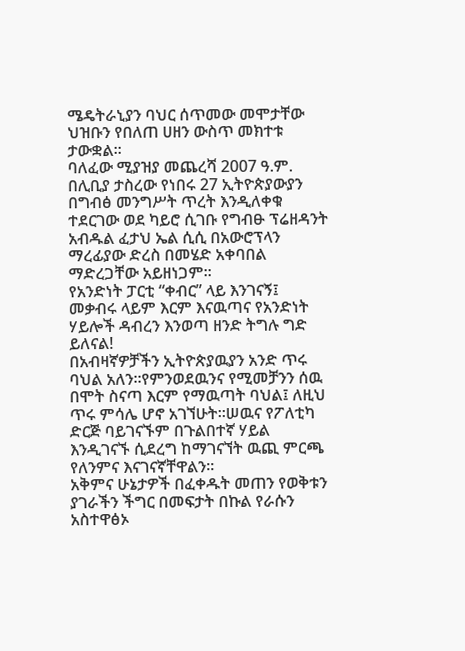ሜዴትራኒያን ባህር ሰጥመው መሞታቸው ህዝቡን የበለጠ ሀዘን ውስጥ መክተቱ ታውቋል፡፡
ባለፈው ሚያዝያ መጨረሻ 2007 ዓ.ም. በሊቢያ ታስረው የነበሩ 27 ኢትዮጵያውያን በግብፅ መንግሥት ጥረት እንዲለቀቁ ተደርገው ወደ ካይሮ ሲገቡ የግብፁ ፕሬዘዳንት አብዱል ፈታህ ኤል ሲሲ በአውሮፕላን ማረፊያው ድረስ በመሄድ አቀባበል ማድረጋቸው አይዘነጋም፡፡
የአንድነት ፓርቲ “ቀብር” ላይ እንገናኝ፤ መቃብሩ ላይም እርም እናዉጣና የአንድነት ሃይሎች ዳብረን እንወጣ ዘንድ ትግሉ ግድ ይለናል!
በአብዛኛዎቻችን ኢትዮጵያዉያን አንድ ጥሩ ባህል አለን፡፡የምንወደዉንና የሚመቻንን ሰዉ በሞት ስናጣ እርም የማዉጣት ባህል፤ ለዚህ ጥሩ ምሳሌ ሆኖ አገኘሁት፡፡ሠዉና የፖለቲካ ድርጅ ባይገናኙም በጉልበተኛ ሃይል እንዲገናኙ ሲደረግ ከማገናኘት ዉጪ ምርጫ የለንምና እናገናኛቸዋልን፡፡
አቅምና ሁኔታዎች በፈቀዱት መጠን የወቅቱን ያገራችን ችግር በመፍታት በኩል የራሱን አስተዋፅኦ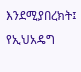እንደሚያበረክት፤ የኢህአዴግ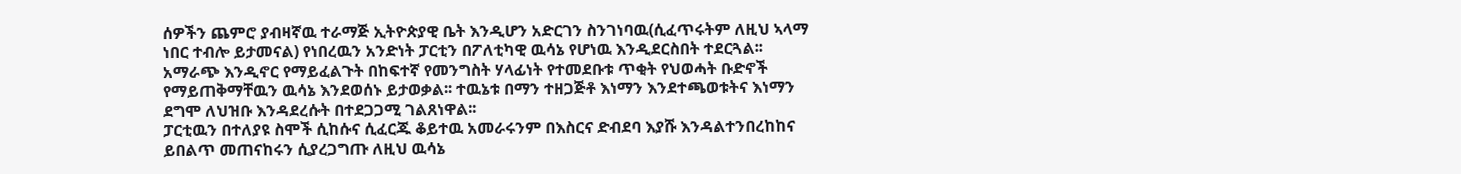ሰዎችን ጨምሮ ያብዛኛዉ ተራማጅ ኢትዮጵያዊ ቤት እንዲሆን አድርገን ስንገነባዉ(ሲፈጥሩትም ለዚህ ኣላማ ነበር ተብሎ ይታመናል) የነበረዉን አንድነት ፓርቲን በፖለቲካዊ ዉሳኔ የሆነዉ እንዲደርስበት ተደርጓል፡፡አማራጭ እንዲኖር የማይፈልጉት በከፍተኛ የመንግስት ሃላፊነት የተመደቡቱ ጥቂት የህወሓት ቡድኖች የማይጠቅማቸዉን ዉሳኔ እንደወሰኑ ይታወቃል፡፡ ተዉኔቱ በማን ተዘጋጅቶ እነማን እንደተጫወቱትና እነማን ደግሞ ለህዝቡ እንዳደረሱት በተደጋጋሚ ገልጸነዋል፡፡
ፓርቲዉን በተለያዩ ስሞች ሲከሱና ሲፈርጁ ቆይተዉ አመራሩንም በእስርና ድብደባ እያሹ እንዳልተንበረከከና ይበልጥ መጠናከሩን ሲያረጋግጡ ለዚህ ዉሳኔ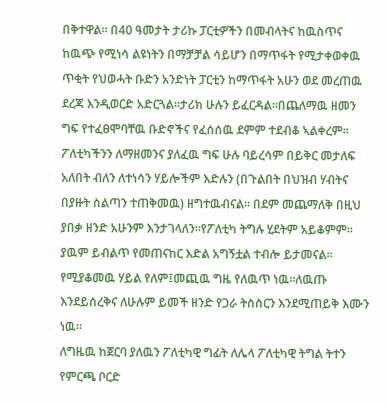በቅተዋል፡፡ በ40 ዓመታት ታሪኩ ፓርቲዎችን በመብላትና ከዉስጥና ከዉጭ የሚነሳ ልዩነትን በማቻቻል ሳይሆን በማጥፋት የሚታቀወቀዉ ጥቂት የህወሓት ቡድን አንድነት ፓርቲን ከማጥፋት አሁን ወደ መረጠዉ ደረጃ እንዲወርድ አድርጓል፡፡ታሪክ ሁሉን ይፈርዳል፡፡በጨለማዉ ዘመን ግፍ የተፈፀሞባቸዉ ቡድኖችና የፈሰሰዉ ደምም ተደብቆ ኣልቀረም፡፡ፖለቲካችንን ለማዘመንና ያለፈዉ ግፍ ሁሉ ባይረሳም በይቅር መታለፍ አለበት ብለን ለተነሳን ሃይሎችም እድሉን (በጉልበት በህዝብ ሃብትና በያዙት ስልጣን ተጠቅመዉ) ዘግተዉብናል፡፡ በደም መጨማለቅ በዚህ ያበቃ ዘንድ አሁንም እንታገላለን፡፡የፖለቲካ ትግሉ ሂደትም አይቆምም፡፡ያዉም ይብልጥ የመጠናከር እድል አግኝቷል ተብሎ ይታመናል፡፡የሚያቆመዉ ሃይል የለም፤መጪዉ ግዜ የለዉጥ ነዉ፡፡ለዉጡ እንደይሰረቅና ለሁሉም ይመች ዘንድ የጋራ ትስስርን እንደሚጠይቅ እሙን ነዉ፡፡
ለግዜዉ ከጀርባ ያለዉን ፖለቲካዊ ግፊት ለሌላ ፖለቲካዊ ትግል ትተን የምርጫ ቦርድ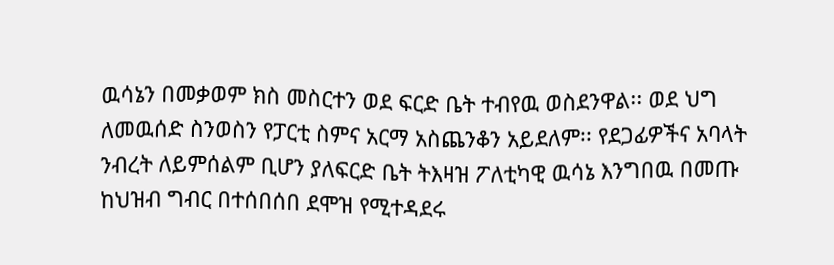ዉሳኔን በመቃወም ክስ መስርተን ወደ ፍርድ ቤት ተብየዉ ወስደንዋል፡፡ ወደ ህግ ለመዉሰድ ስንወስን የፓርቲ ስምና አርማ አስጨንቆን አይደለም፡፡ የደጋፊዎችና አባላት ንብረት ለይምሰልም ቢሆን ያለፍርድ ቤት ትእዛዝ ፖለቲካዊ ዉሳኔ እንግበዉ በመጡ ከህዝብ ግብር በተሰበሰበ ደሞዝ የሚተዳደሩ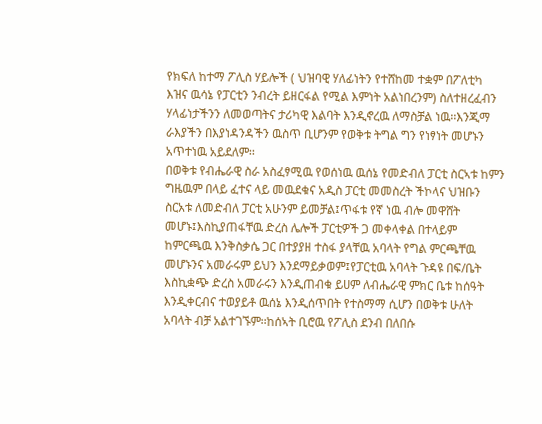የክፍለ ከተማ ፖሊስ ሃይሎች ( ህዝባዊ ሃለፊነትን የተሸከመ ተቋም በፖለቲካ እዝና ዉሳኔ የፓርቲን ንብረት ይዘርፋል የሚል እምነት አልነበረንም) ስለተዘረፈብን ሃላፊነታችንን ለመወጣትና ታሪካዊ እልባት እንዲኖረዉ ለማስቻል ነዉ፡፡እንጂማ ራእያችን በእያነዳንዳችን ዉስጥ ቢሆንም የወቅቱ ትግል ግን የነፃነት መሆኑን አጥተነዉ አይደለም፡፡
በወቅቱ የብሔራዊ ስራ አስፈፃሚዉ የወሰነዉ ዉሰኔ የመድብለ ፓርቲ ስርኣቱ ከምን ግዜዉም በላይ ፈተና ላይ መዉደቁና አዲስ ፓርቲ መመስረት ችኮላና ህዝቡን ስርአቱ ለመድብለ ፓርቲ አሁንም ይመቻል፤ጥፋቱ የኛ ነዉ ብሎ መዋሸት መሆኑ፤እስኪያጠፋቸዉ ድረስ ሌሎች ፓርቲዎች ጋ መቀላቀል በተላይም ከምርጫዉ እንቅስቃሴ ጋር በተያያዘ ተስፋ ያላቸዉ አባላት የግል ምርጫቸዉ መሆኑንና አመራሩም ይህን እንደማይቃወም፤የፓርቲዉ አባላት ጉዳዩ በፍ/ቤት እስኪቋጭ ድረስ አመራሩን እንዲጠብቁ ይሀም ለብሔራዊ ምክር ቤቱ ከሰዓት እንዲቀርብና ተወያይቶ ዉሰኔ እንዲሰጥበት የተስማማ ሲሆን በወቅቱ ሁለት አባላት ብቻ አልተገኙም፡፡ከሰኣት ቢሮዉ የፖሊስ ደንብ በለበሱ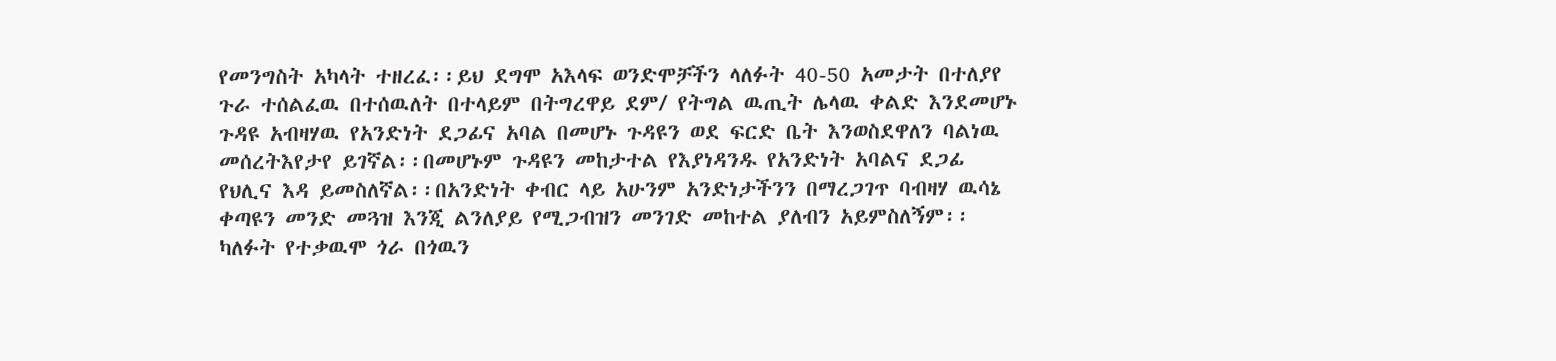የመንግስት አካላት ተዘረፈ፡፡ይህ ደግሞ አእላፍ ወንድሞቻችን ላለፉት 40-50 አመታት በተለያየ ጉራ ተሰልፈዉ በተሰዉለት በተላይም በትግረዋይ ደም/ የትግል ዉጢት ሌላዉ ቀልድ እንደመሆኑ ጉዳዩ አብዛሃዉ የአንድነት ደጋፊና አባል በመሆኑ ጉዳዩን ወደ ፍርድ ቤት እንወስደዋለን ባልነዉ መሰረትእየታየ ይገኛል፡፡በመሆኑም ጉዳዩን መከታተል የእያነዳንዱ የአንድነት አባልና ደጋፊ የህሊና እዳ ይመስለኛል፡፡በአንድነት ቀብር ላይ አሁንም አንድነታችንን በማረጋገጥ ባብዛሃ ዉሳኔ ቀጣዩን መንድ መጓዝ እንጂ ልንለያይ የሚጋብዝን መንገድ መከተል ያለብን አይምስለኝም፡፡ካለፉት የተቃዉሞ ጎራ በጎዉን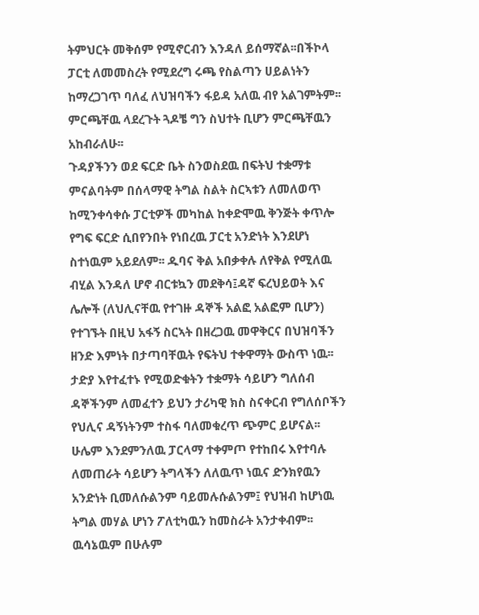ትምህርት መቅሰም የሚኖርብን እንዳለ ይሰማኛል፡፡በችኮላ ፓርቲ ለመመስረት የሚደረግ ሩጫ የስልጣን ሀይልነትን ከማረጋገጥ ባለፈ ለህዝባችን ፋይዳ አለዉ ብየ አልገምትም፡፡ ምርጫቸዉ ላደረጉት ጓዶቼ ግን ስህተት ቢሆን ምርጫቸዉን አከብራለሁ፡፡
ጉዳያችንን ወደ ፍርድ ቤት ስንወስደዉ በፍትህ ተቋማቱ ምናልባትም በሰላማዊ ትግል ስልት ስርኣቱን ለመለወጥ ከሚንቀሳቀሱ ፓርቲዎች መካከል ከቀድሞዉ ቅንጅት ቀጥሎ የግፍ ፍርድ ሲበየንበት የነበረዉ ፓርቲ አንድነት እንደሆነ ስተነዉም አይደለም፡፡ ዱባና ቅል አበቃቀሉ ለየቅል የሚለዉ ብሂል እንዳለ ሆኖ ብርቱኳን መደቅሳ፤ዳኛ ፍረህይወት እና ሌሎች (ለህሊናቸዉ የተገዙ ዳኞች አልፎ አልፎም ቢሆን) የተገኙት በዚህ አፋኝ ስርኣት በዘረጋዉ መዋቅርና በህዝባችን ዘንድ እምነት በታጣባቸዉት የፍትህ ተቀዋማት ውስጥ ነዉ፡፡ታድያ እየተፈተኑ የሚወድቁትን ተቋማት ሳይሆን ግለሰብ ዳኞችንም ለመፈተን ይህን ታሪካዊ ክስ ስናቀርብ የግለሰቦችን የህሊና ዳኝነትንም ተስፋ ባለመቁረጥ ጭምር ይሆናል፡፡ ሁሌም እንደምንለዉ ፓርላማ ተቀምጦ የተከበሩ እየተባሉ ለመጠራት ሳይሆን ትግላችን ለለዉጥ ነዉና ድንክየዉን አንድነት ቢመለሱልንም ባይመሉሱልንም፤ የህዝብ ከሆነዉ ትግል መሃል ሆነን ፖለቲካዉን ከመስራት አንታቀብም፡፡ዉሳኔዉም በሁሉም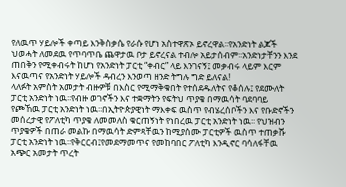የለዉጥ ሃይሎች ቀጣይ እንቅስቃሴ የራሱ የሆነ አስተዋጽኦ ይኖረዋል፡፡የአንድነት ልጆች ህወሓት ለመደዉ የጥባጥቤ ጨዋታዉ ቦታ ይኖረናል ተብሎ አይታሰብም፡፡አንድነታቸንን እንደ ጠበቅን የሚቀብሩት ከሆነ የአንድነት ፓርቲ “ቀብር” ላይ እንገናኝ፤ መቃብሩ ላይም እርም እናዉጣና የአንድነት ሃይሎች ዳብረን እንወጣ ዘንድ ትግሉ ግድ ይለናል!
ላለፉት አምስት አመታት ብዙዎቹ በእስር የሚማቅቁበት የተሰደዱለትና የቆሰሉ፤ የደሙለት ፓርቲ አንድነት ነዉ፡፡የብዙ ወገኖችን እና ተቋማትን የፍትህ ጥያቄ በማዉሳት ባደባባይ የጮኸዉ ፓርቲ አንድነት ነዉ፡፡በኢትዮጵያዊነት ማእቀፍ ዉስጥ የብሄረሰቦችን እና የቡድኖችን መሰረታዊ የፖለቲካ ጥያቄ ለመመለስ ቁርጠኝነት የነበረዉ ፓርቲ አንድነት ነዉ፡፡ የህዝብን ጥያቄዎች በጠራ መልኩ በማዉሳት ድምጻቸዉን ከሚያሰሙ ፓርቲዎች ዉስጥ ተጠቃሹ ፓርቲ አንድነት ነዉ፡፡የቅርርብ፤የመደማመጥና የመከባበር ፖለቲካ እንዲኖር ባሳለፋቸዉ አጭር አመታት ጥረት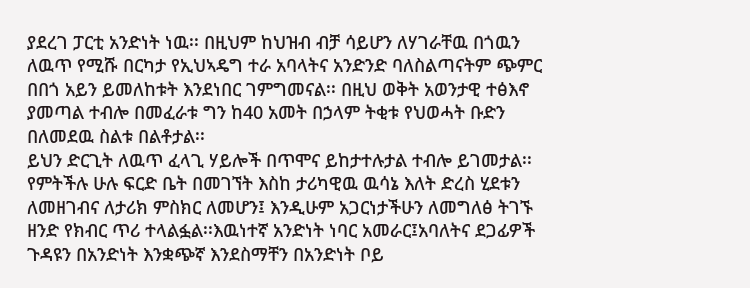ያደረገ ፓርቲ አንድነት ነዉ፡፡ በዚህም ከህዝብ ብቻ ሳይሆን ለሃገራቸዉ በጎዉን ለዉጥ የሚሹ በርካታ የኢህኣዴግ ተራ አባላትና አንድንድ ባለስልጣናትም ጭምር በበጎ አይን ይመለከቱት እንደነበር ገምግመናል፡፡ በዚህ ወቅት አወንታዊ ተፅእኖ ያመጣል ተብሎ በመፈራቱ ግን ከ40 አመት በኃላም ትቂቱ የህወሓት ቡድን በለመደዉ ስልቱ በልቶታል፡፡
ይህን ድርጊት ለዉጥ ፈላጊ ሃይሎች በጥሞና ይከታተሉታል ተብሎ ይገመታል፡፡የምትችሉ ሁሉ ፍርድ ቤት በመገኘት እስከ ታሪካዊዉ ዉሳኔ እለት ድረስ ሂደቱን ለመዘገብና ለታሪክ ምስክር ለመሆን፤ እንዲሁም አጋርነታችሁን ለመግለፅ ትገኙ ዘንድ የክብር ጥሪ ተላልፏል፡፡እዉነተኛ አንድነት ነባር አመራር፤አባለትና ደጋፊዎች ጉዳዩን በአንድነት እንቋጭኛ እንደስማቸን በአንድነት ቦይ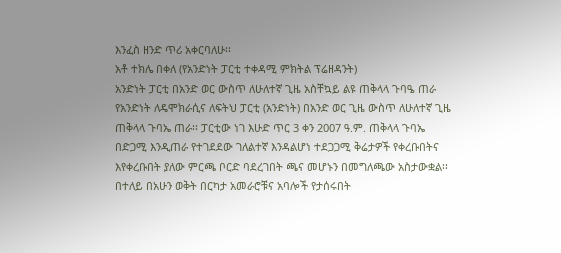እንፈስ ዘንድ ጥሪ አቀርባለሁ፡፡
አቶ ተክሌ በቀለ (የአንድነት ፓርቲ ተቀዳሚ ምክትል ፕሬዘዳንት)
አንድነት ፓርቲ በአንድ ወር ውስጥ ለሁለተኛ ጊዜ አስቸኳይ ልዩ ጠቅላላ ጉባዔ ጠራ
የአንድነት ለዴሞክራሲና ለፍትህ ፓርቲ (አንድነት) በአንድ ወር ጊዜ ውስጥ ለሁለተኛ ጊዜ ጠቅላላ ጉባኤ ጠራ፡፡ ፓርቲው ነገ እሁድ ጥር 3 ቀን 2007 ዓ.ም. ጠቅላላ ጉባኤ በድጋሚ እንዲጠራ የተገደደው ገለልተኛ እንዳልሆነ ተደጋጋሚ ቅሬታዎች የቀረቡበትና እየቀረቡበት ያለው ምርጫ ቦርድ ባደረገበት ጫና መሆኑን በመግለጫው አስታውቋል፡፡
በተለይ በአሁን ወቅት በርካታ አመራሮቹና አባሎች የታሰሩበት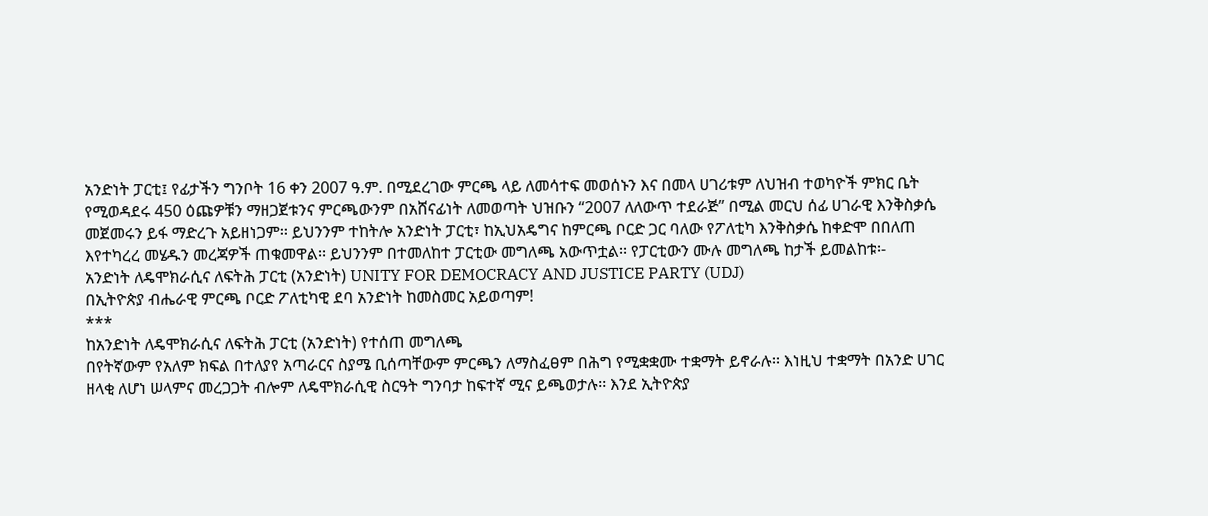አንድነት ፓርቲ፤ የፊታችን ግንቦት 16 ቀን 2007 ዓ.ም. በሚደረገው ምርጫ ላይ ለመሳተፍ መወሰኑን እና በመላ ሀገሪቱም ለህዝብ ተወካዮች ምክር ቤት የሚወዳደሩ 450 ዕጩዎቹን ማዘጋጀቱንና ምርጫውንም በአሸናፊነት ለመወጣት ህዝቡን “2007 ለለውጥ ተደራጅ” በሚል መርህ ሰፊ ሀገራዊ እንቅስቃሴ መጀመሩን ይፋ ማድረጉ አይዘነጋም፡፡ ይህንንም ተከትሎ አንድነት ፓርቲ፣ ከኢህአዴግና ከምርጫ ቦርድ ጋር ባለው የፖለቲካ እንቅስቃሴ ከቀድሞ በበለጠ እየተካረረ መሄዱን መረጃዎች ጠቁመዋል፡፡ ይህንንም በተመለከተ ፓርቲው መግለጫ አውጥቷል፡፡ የፓርቲውን ሙሉ መግለጫ ከታች ይመልከቱ፡-
አንድነት ለዴሞክራሲና ለፍትሕ ፓርቲ (አንድነት) UNITY FOR DEMOCRACY AND JUSTICE PARTY (UDJ)
በኢትዮጵያ ብሔራዊ ምርጫ ቦርድ ፖለቲካዊ ደባ አንድነት ከመስመር አይወጣም!
***
ከአንድነት ለዴሞክራሲና ለፍትሕ ፓርቲ (አንድነት) የተሰጠ መግለጫ
በየትኛውም የአለም ክፍል በተለያየ አጣራርና ስያሜ ቢሰጣቸውም ምርጫን ለማስፈፀም በሕግ የሚቋቋሙ ተቋማት ይኖራሉ፡፡ እነዚህ ተቋማት በአንድ ሀገር ዘላቂ ለሆነ ሠላምና መረጋጋት ብሎም ለዴሞክራሲዊ ስርዓት ግንባታ ከፍተኛ ሚና ይጫወታሉ፡፡ እንደ ኢትዮጵያ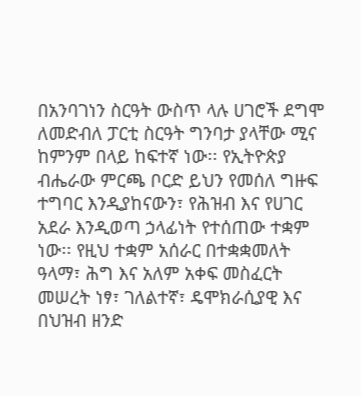በአንባገነን ስርዓት ውስጥ ላሉ ሀገሮች ደግሞ ለመድብለ ፓርቲ ስርዓት ግንባታ ያላቸው ሚና ከምንም በላይ ከፍተኛ ነው፡፡ የኢትዮጵያ ብሔራው ምርጫ ቦርድ ይህን የመሰለ ግዙፍ ተግባር እንዲያከናውን፣ የሕዝብ እና የሀገር አደራ እንዲወጣ ኃላፊነት የተሰጠው ተቋም ነው፡፡ የዚህ ተቋም አሰራር በተቋቋመለት ዓላማ፣ ሕግ እና አለም አቀፍ መስፈርት መሠረት ነፃ፣ ገለልተኛ፣ ዴሞክራሲያዊ እና በህዝብ ዘንድ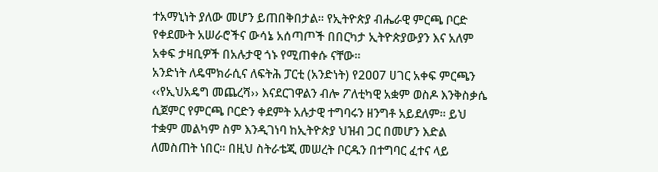ተአማኒነት ያለው መሆን ይጠበቅበታል፡፡ የኢትዮጵያ ብሔራዊ ምርጫ ቦርድ የቀደሙት አሠራሮችና ውሳኔ አሰጣጦች በበርካታ ኢትዮጵያውያን እና አለም አቀፍ ታዛቢዎች በአሉታዊ ጎኑ የሚጠቀሱ ናቸው፡፡
አንድነት ለዴሞክራሲና ለፍትሕ ፓርቲ (አንድነት) የ2ዐዐ7 ሀገር አቀፍ ምርጫን ‹‹የኢህአዴግ መጨረሻ›› እናደርገዋልን ብሎ ፖለቲካዊ አቋም ወስዶ እንቅስቃሴ ሲጀምር የምርጫ ቦርድን ቀደምት አሉታዊ ተግባሩን ዘንግቶ አይደለም፡፡ ይህ ተቋም መልካም ስም እንዲገነባ ከኢትዮጵያ ህዝብ ጋር በመሆን እድል ለመስጠት ነበር፡፡ በዚህ ስትራቴጂ መሠረት ቦርዱን በተግባር ፈተና ላይ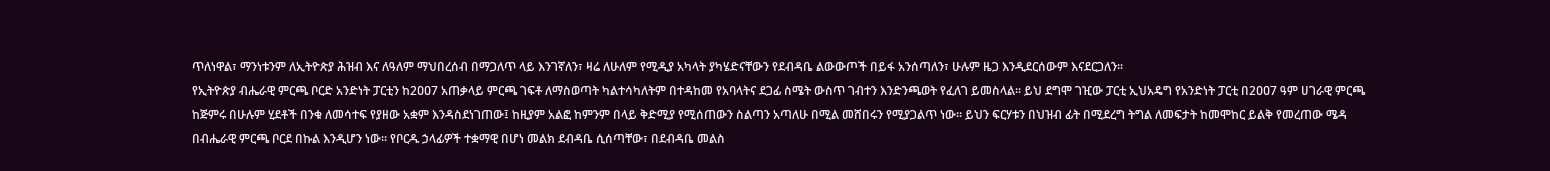ጥለነዋል፣ ማንነቱንም ለኢትዮጵያ ሕዝብ እና ለዓለም ማህበረሰብ በማጋለጥ ላይ እንገኛለን፣ ዛሬ ለሁለም የሚዲያ አካላት ያካሄድናቸውን የደብዳቤ ልውውጦች በይፋ አንሰጣለን፣ ሁሉም ዜጋ እንዲደርሰውም እናደርጋለን፡፡
የኢትዮጵያ ብሔራዊ ምርጫ ቦርድ አንድነት ፓርቲን ከ2ዐዐ7 አጠቃላይ ምርጫ ገፍቶ ለማስወጣት ካልተሳካለትም በተዳከመ የአባላትና ደጋፊ ስሜት ውስጥ ገብተን እንድንጫወት የፈለገ ይመስላል፡፡ ይህ ደግሞ ገዢው ፓርቲ ኢህአዴግ የአንድነት ፓርቲ በ2ዐዐ7 ዓም ሀገራዊ ምርጫ ከጅምሩ በሁሉም ሂደቶች በንቁ ለመሳተፍ የያዘው አቋም እንዳስደነገጠው፤ ከዚያም አልፎ ከምንም በላይ ቅድሚያ የሚሰጠውን ስልጣን አጣለሁ በሚል መሸበሩን የሚያጋልጥ ነው፡፡ ይህን ፍርሃቱን በህዝብ ፊት በሚደረግ ትግል ለመፍታት ከመሞከር ይልቅ የመረጠው ሜዳ በብሔራዊ ምርጫ ቦርደ በኩል እንዲሆን ነው፡፡ የቦርዱ ኃላፊዎች ተቋማዊ በሆነ መልክ ደብዳቤ ሲሰጣቸው፣ በደብዳቤ መልስ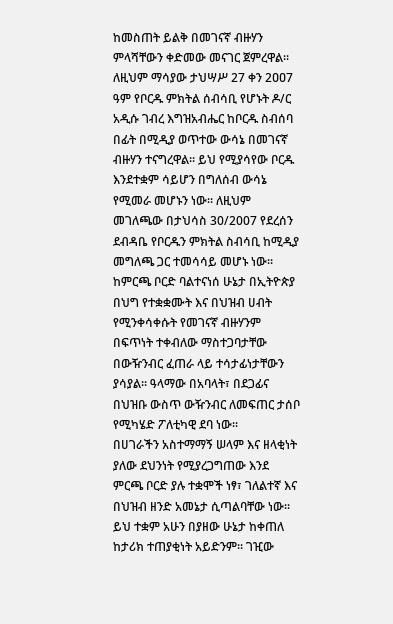ከመስጠት ይልቅ በመገናኛ ብዙሃን ምላሻቸውን ቀድመው መናገር ጀምረዋል፡፡ ለዚህም ማሳያው ታህሣሥ 27 ቀን 2ዐዐ7 ዓም የቦርዱ ምክትል ሰብሳቢ የሆኑት ዶ/ር አዲሱ ገብረ እግዝአብሔር ከቦርዱ ስብሰባ በፊት በሚዲያ ወጥተው ውሳኔ በመገናኛ ብዙሃን ተናግረዋል፡፡ ይህ የሚያሳየው ቦርዱ እንደተቋም ሳይሆን በግለሰብ ውሳኔ የሚመራ መሆኑን ነው፡፡ ለዚህም መገለጫው በታህሳስ 30/2007 የደረሰን ደብዳቤ የቦርዱን ምክትል ስብሳቢ ከሚዲያ መግለጫ ጋር ተመሳሳይ መሆኑ ነው፡፡ ከምርጫ ቦርድ ባልተናነሰ ሁኔታ በኢትዮጵያ በህግ የተቋቋሙት እና በህዝብ ሀብት የሚንቀሳቀሱት የመገናኛ ብዙሃንም በፍጥነት ተቀብለው ማስተጋባታቸው በውዥንብር ፈጠራ ላይ ተሳታፊነታቸውን ያሳያል፡፡ ዓላማው በአባላት፣ በደጋፊና በህዝቡ ውስጥ ውዥንብር ለመፍጠር ታሰቦ የሚካሄድ ፖለቲካዊ ደባ ነው፡፡
በሀገራችን አስተማማኝ ሠላም እና ዘላቂነት ያለው ደህንነት የሚያረጋግጠው እንደ ምርጫ ቦርድ ያሉ ተቋሞች ነፃ፣ ገለልተኛ እና በህዝብ ዘንድ አመኔታ ሲጣልባቸው ነው፡፡ ይህ ተቋም አሁን በያዘው ሁኔታ ከቀጠለ ከታሪክ ተጠያቂነት አይድንም፡፡ ገዢው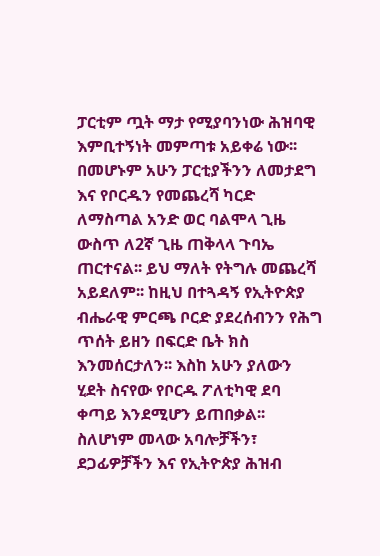ፓርቲም ጧት ማታ የሚያባንነው ሕዝባዊ እምቢተኝነት መምጣቱ አይቀሬ ነው፡፡ በመሆኑም አሁን ፓርቲያችንን ለመታደግ እና የቦርዱን የመጨረሻ ካርድ ለማስጣል አንድ ወር ባልሞላ ጊዜ ውስጥ ለ2ኛ ጊዜ ጠቅላላ ጉባኤ ጠርተናል፡፡ ይህ ማለት የትግሉ መጨረሻ አይደለም፡፡ ከዚህ በተጓዳኝ የኢትዮጵያ ብሔራዊ ምርጫ ቦርድ ያደረሰብንን የሕግ ጥሰት ይዘን በፍርድ ቤት ክስ እንመሰርታለን፡፡ እስከ አሁን ያለውን ሂደት ስናየው የቦርዱ ፖለቲካዊ ደባ ቀጣይ እንደሚሆን ይጠበቃል፡፡ ስለሆነም መላው አባሎቻችን፣ ደጋፊዎቻችን እና የኢትዮጵያ ሕዝብ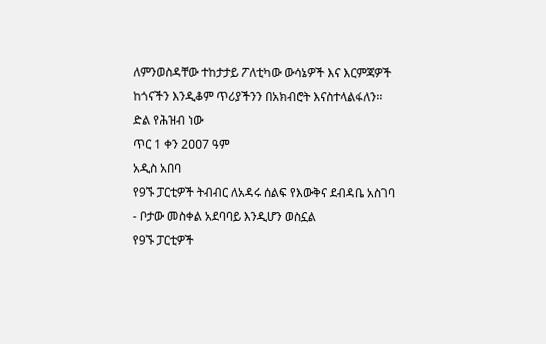ለምንወስዳቸው ተከታታይ ፖለቲካው ውሳኔዎች እና እርምጃዎች ከጎናችን እንዲቆም ጥሪያችንን በአክብሮት እናስተላልፋለን፡፡
ድል የሕዝብ ነው
ጥር 1 ቀን 2ዐዐ7 ዓም
አዲስ አበባ
የ9ኙ ፓርቲዎች ትብብር ለአዳሩ ሰልፍ የእውቅና ደብዳቤ አስገባ
- ቦታው መስቀል አደባባይ እንዲሆን ወስኗል
የ9ኙ ፓርቲዎች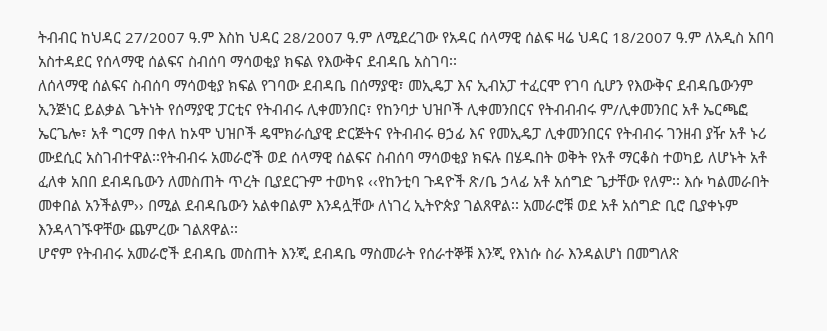ትብብር ከህዳር 27/2007 ዓ.ም እስከ ህዳር 28/2007 ዓ.ም ለሚደረገው የአዳር ሰላማዊ ሰልፍ ዛሬ ህዳር 18/2007 ዓ.ም ለአዲስ አበባ አስተዳደር የሰላማዊ ሰልፍና ስብሰባ ማሳወቂያ ክፍል የእውቅና ደብዳቤ አስገባ፡፡
ለሰላማዊ ሰልፍና ስብሰባ ማሳወቂያ ክፍል የገባው ደብዳቤ በሰማያዊ፣ መኢዴፓ እና ኢብአፓ ተፈርሞ የገባ ሲሆን የእውቅና ደብዳቤውንም ኢንጅነር ይልቃል ጌትነት የሰማያዊ ፓርቲና የትብብሩ ሊቀመንበር፣ የከንባታ ህዝቦች ሊቀመንበርና የትብብብሩ ም/ሊቀመንበር አቶ ኤርጫፎ ኤርጌሎ፣ አቶ ግርማ በቀለ ከኦሞ ህዝቦች ዴሞክራሲያዊ ድርጅትና የትብብሩ ፀኃፊ እና የመኢዴፓ ሊቀመንበርና የትብብሩ ገንዘብ ያዥ አቶ ኑሪ ሙደሲር አስገብተዋል፡፡የትብብሩ አመራሮች ወደ ሰላማዊ ሰልፍና ስብሰባ ማሳወቂያ ክፍሉ በሄዱበት ወቅት የአቶ ማርቆስ ተወካይ ለሆኑት አቶ ፈለቀ አበበ ደብዳቤውን ለመስጠት ጥረት ቢያደርጉም ተወካዩ ‹‹የከንቲባ ጉዳዮች ጽ/ቤ ኃላፊ አቶ አሰግድ ጌታቸው የለም፡፡ እሱ ካልመራበት መቀበል አንችልም›› በሚል ደብዳቤውን አልቀበልም እንዳሏቸው ለነገረ ኢትዮጵያ ገልጸዋል፡፡ አመራሮቹ ወደ አቶ አሰግድ ቢሮ ቢያቀኑም እንዳላገኙዋቸው ጨምረው ገልጸዋል፡፡
ሆኖም የትብብሩ አመራሮች ደብዳቤ መስጠት እንጂ ደብዳቤ ማስመራት የሰራተኞቹ እንጂ የእነሱ ስራ እንዳልሆነ በመግለጽ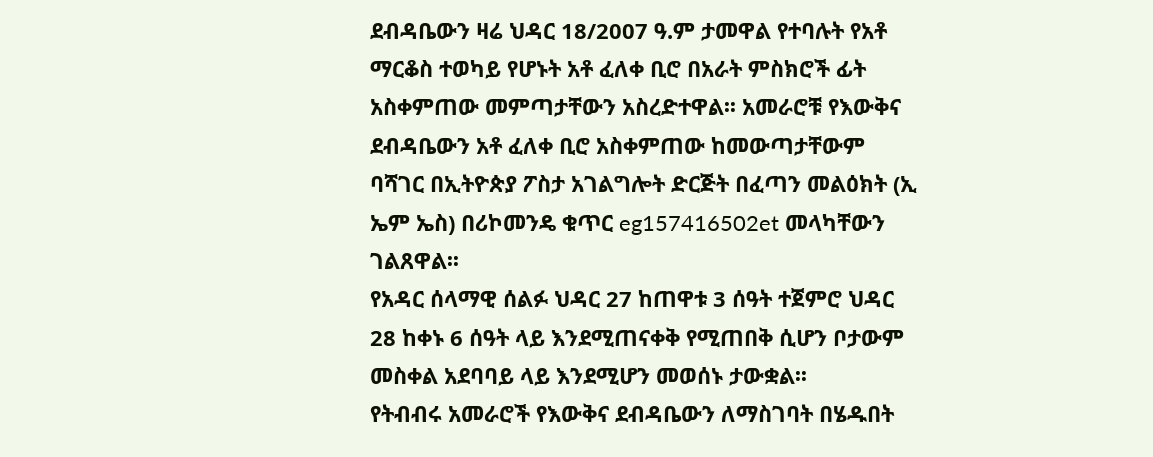ደብዳቤውን ዛሬ ህዳር 18/2007 ዓ.ም ታመዋል የተባሉት የአቶ ማርቆስ ተወካይ የሆኑት አቶ ፈለቀ ቢሮ በአራት ምስክሮች ፊት አስቀምጠው መምጣታቸውን አስረድተዋል፡፡ አመራሮቹ የእውቅና ደብዳቤውን አቶ ፈለቀ ቢሮ አስቀምጠው ከመውጣታቸውም ባሻገር በኢትዮጵያ ፖስታ አገልግሎት ድርጅት በፈጣን መልዕክት (ኢ ኤም ኤስ) በሪኮመንዴ ቁጥር eg157416502et መላካቸውን ገልጸዋል፡፡
የአዳር ሰላማዊ ሰልፉ ህዳር 27 ከጠዋቱ 3 ሰዓት ተጀምሮ ህዳር 28 ከቀኑ 6 ሰዓት ላይ እንደሚጠናቀቅ የሚጠበቅ ሲሆን ቦታውም መስቀል አደባባይ ላይ እንደሚሆን መወሰኑ ታውቋል፡፡
የትብብሩ አመራሮች የእውቅና ደብዳቤውን ለማስገባት በሄዱበት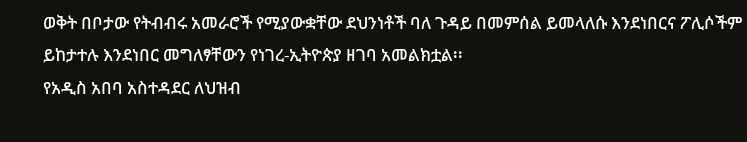ወቅት በቦታው የትብብሩ አመራሮች የሚያውቋቸው ደህንነቶች ባለ ጉዳይ በመምሰል ይመላለሱ እንደነበርና ፖሊሶችም ይከታተሉ እንደነበር መግለፃቸውን የነገረ-ኢትዮጵያ ዘገባ አመልክቷል፡፡
የአዲስ አበባ አስተዳደር ለህዝብ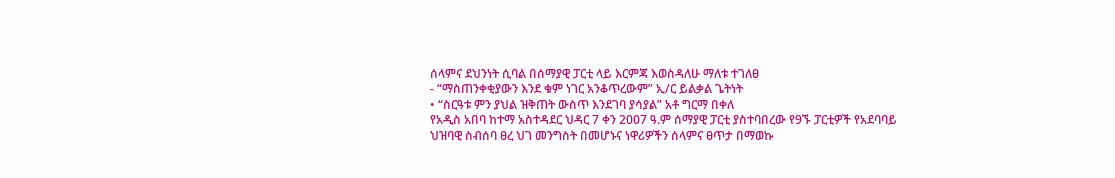ሰላምና ደህንነት ሲባል በሰማያዊ ፓርቲ ላይ እርምጃ እወስዳለሁ ማለቱ ተገለፀ
- “ማስጠንቀቂያውን እንደ ቁም ነገር አንቆጥረውም” ኢ/ር ይልቃል ጌትነት
• “ስርዓቱ ምን ያህል ዝቅጠት ውስጥ እንደገባ ያሳያል” አቶ ግርማ በቀለ
የአዲስ አበባ ከተማ አስተዳደር ህዳር 7 ቀን 2007 ዓ.ም ሰማያዊ ፓርቲ ያስተባበረው የ9ኙ ፓርቲዎች የአደባባይ ህዝባዊ ስብሰባ ፀረ ህገ መንግስት በመሆኑና ነዋሪዎችን ሰላምና ፀጥታ በማወኩ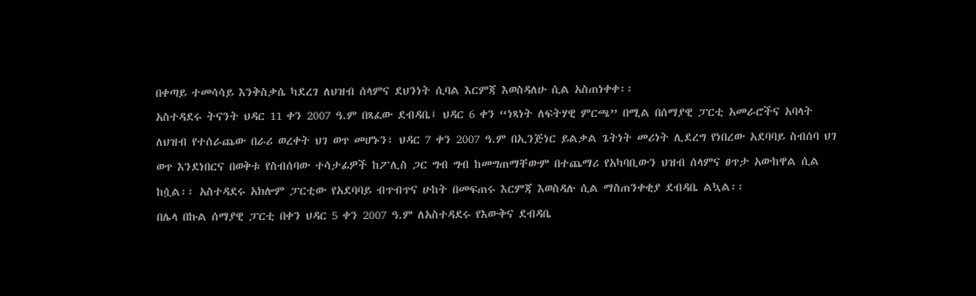በቀጣይ ተመሳሳይ እንቅስቃሴ ካደረገ ለህዝብ ሰላምና ደህንነት ሲባል እርምጃ እወስዳለሁ ሲል አስጠነቀቀ፡፡
አስተዳደሩ ትናንት ህዳር 11 ቀን 2007 ዓ.ም በጻፈው ደብዳቤ፤ ህዳር 6 ቀን “ነጻነት ለፍትሃዊ ምርጫ” በሚል በሰማያዊ ፓርቲ አመራሮችና አባላት ለህዝብ የተሰራጨው በራሪ ወረቀት ህገ ወጥ መሆኑን፣ ህዳር 7 ቀን 2007 ዓ.ም በኢንጅነር ይልቃል ጌትነት መሪነት ሊደረግ የነበረው አደባባይ ስብሰባ ህገ ወጥ እንደነበርና በወቅቱ የስብሰባው ተሳታፊዎች ከፖሊስ ጋር ግብ ግብ ከመግጠማቸውም በተጨማሪ የአካባቢውን ህዝብ ሰላምና ፀጥታ አውከዋል ሲል ከሷል፡፡ አስተዳደሩ አክሎም ፓርቲው የአደባባይ ብጥብጥና ሁከት በመፍጠሩ እርምጃ እወስዳሉ ሲል ማስጠንቀቂያ ደብዳቤ ልኳል፡፡
በሌላ በኩል ሰማያዊ ፓርቲ በቀን ህዳር 5 ቀን 2007 ዓ.ም ለአስተዳደሩ የእውቅና ደብዳቤ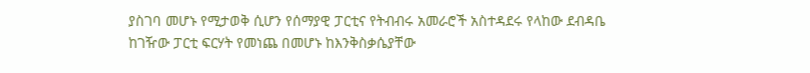ያስገባ መሆኑ የሚታወቅ ሲሆን የሰማያዊ ፓርቲና የትብብሩ አመራሮች አስተዳደሩ የላከው ደብዳቤ ከገዥው ፓርቲ ፍርሃት የመነጨ በመሆኑ ከእንቅስቃሴያቸው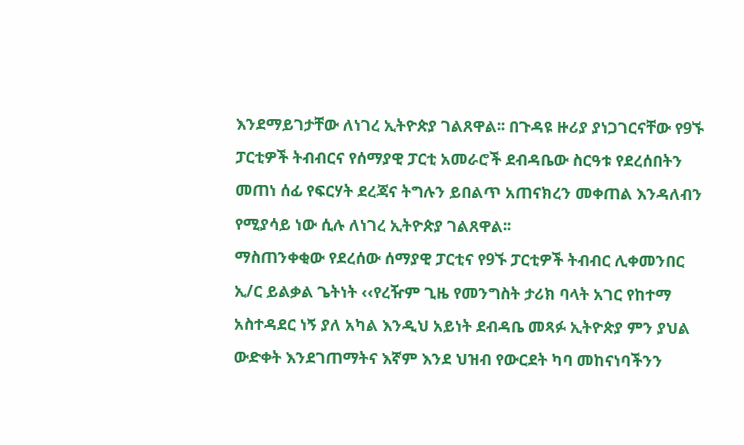እንደማይገታቸው ለነገረ ኢትዮጵያ ገልጸዋል፡፡ በጉዳዩ ዙሪያ ያነጋገርናቸው የ9ኙ ፓርቲዎች ትብብርና የሰማያዊ ፓርቲ አመራሮች ደብዳቤው ስርዓቱ የደረሰበትን መጠነ ሰፊ የፍርሃት ደረጃና ትግሉን ይበልጥ አጠናክረን መቀጠል እንዳለብን የሚያሳይ ነው ሲሉ ለነገረ ኢትዮጵያ ገልጸዋል፡፡
ማስጠንቀቂው የደረሰው ሰማያዊ ፓርቲና የ9ኙ ፓርቲዎች ትብብር ሊቀመንበር ኢ/ር ይልቃል ጌትነት ‹‹የረዥም ጊዜ የመንግስት ታሪክ ባላት አገር የከተማ አስተዳደር ነኝ ያለ አካል እንዲህ አይነት ደብዳቤ መጻፉ ኢትዮጵያ ምን ያህል ውድቀት እንደገጠማትና እኛም እንደ ህዝብ የውርደት ካባ መከናነባችንን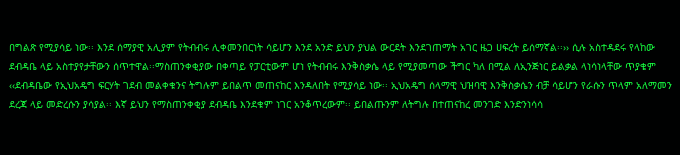በግልጽ የሚያሳይ ነው፡፡ እንደ ሰማያዊ አሊያም የትብብሩ ሊቀመንበርነት ሳይሆን እንደ አንድ ይህን ያህል ውርደት እንደገጠማት አገር ዜጋ ሀፍረት ይሰማኛል፡፡›› ሲሉ አስተዳደሩ የላከው ደብዳቤ ላይ አስተያየታቸውን ሰጥተዋል፡፡ማስጠንቀቂያው በቀጣይ የፓርቲውም ሆነ የትብብሩ እንቅስቃሴ ላይ የሚያመጣው ችግር ካለ በሚል ለኢንጅነር ይልቃል ላነሳነላቸው ጥያቄም ‹‹ደብዳቤው የኢህአዴግ ፍርሃት ገደብ መልቀቁንና ትግሉም ይበልጥ መጠናከር እንዳለበት የሚያሳይ ነው፡፡ ኢህአዴግ ሰላማዊ ህዝባዊ እንቅስቃሴን ብቻ ሳይሆን የራሱን ጥላም አለማመን ደረጃ ላይ መድረሱን ያሳያል፡፡ እኛ ይህን የማስጠንቀቂያ ደብዳቤ እንደቁም ነገር አንቆጥረውም፡፡ ይበልጡንም ለትግሉ በተጠናከረ መንገድ እንድንነሳሳ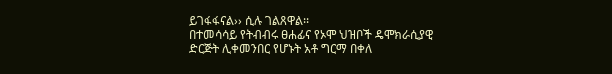ይገፋፋናል›› ሲሉ ገልጸዋል፡፡
በተመሳሳይ የትብብሩ ፀሐፊና የኦሞ ህዝቦች ዴሞክራሲያዊ ድርጅት ሊቀመንበር የሆኑት አቶ ግርማ በቀለ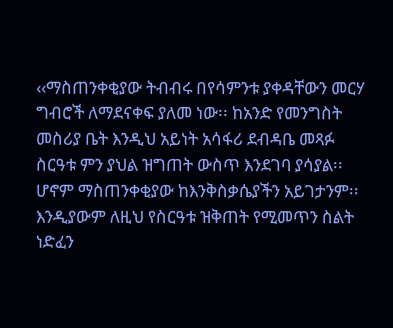‹‹ማስጠንቀቂያው ትብብሩ በየሳምንቱ ያቀዳቸውን መርሃ ግብሮች ለማደናቀፍ ያለመ ነው፡፡ ከአንድ የመንግስት መስሪያ ቤት እንዲህ አይነት አሳፋሪ ደብዳቤ መጻፉ ስርዓቱ ምን ያህል ዝግጠት ውስጥ እንደገባ ያሳያል፡፡ ሆኖም ማስጠንቀቂያው ከእንቅስቃሴያችን አይገታንም፡፡ እንዲያውም ለዚህ የስርዓቱ ዝቅጠት የሚመጥን ስልት ነድፈን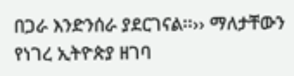በጋራ እንድንሰራ ያደርገናል፡፡›› ማለታቸውን የነገረ ኢትዮጵያ ዘገባ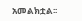አመልክቷል፡፡